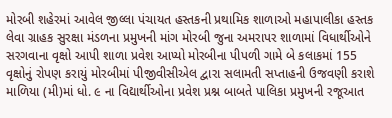મોરબી શહેરમાં આવેલ જીલ્લા પંચાયત હસ્તકની પ્રથામિક શાળાઓ મહાપાલીકા હસ્તક લેવા ગ્રાહક સુરક્ષા મંડળના પ્રમુખની માંગ મોરબી જુના અમરાપર શાળામાં વિધાર્થીઓને સરગવાના વૃક્ષો આપી શાળા પ્રવેશ આપ્યો મોરબીના પીપળી ગામે બે કલાકમાં 155 વૃક્ષોનું રોપણ કરાયું મોરબીમાં પીજીવીસીએલ દ્વારા સલામતી સપ્તાહની ઉજવણી કરાશે માળિયા (મી)માં ધો. ૯ ના વિદ્યાર્થીઓના પ્રવેશ પ્રશ્ન બાબતે પાલિકા પ્રમુખની રજૂઆત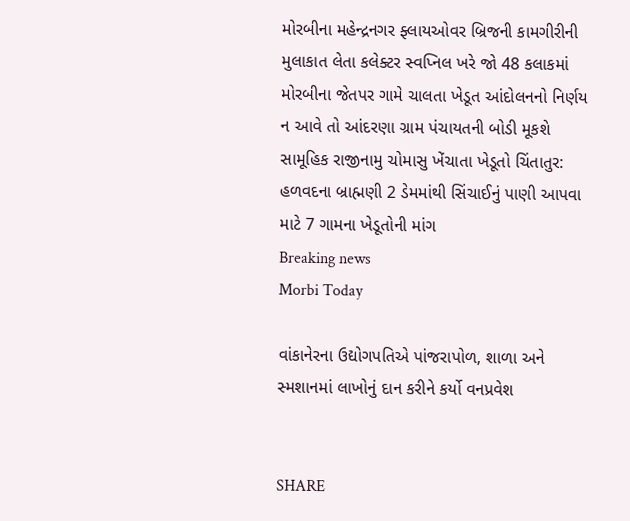મોરબીના મહેન્દ્રનગર ફ્લાયઓવર બ્રિજની કામગીરીની મુલાકાત લેતા કલેક્ટર સ્વપ્નિલ ખરે જો 48 કલાકમાં મોરબીના જેતપર ગામે ચાલતા ખેડૂત આંદોલનનો નિર્ણય ન આવે તો આંદરણા ગ્રામ પંચાયતની બોડી મૂકશે સામૂહિક રાજીનામુ ચોમાસુ ખેંચાતા ખેડૂતો ચિંતાતુર: હળવદના બ્રાહ્મણી 2 ડેમમાંથી સિંચાઈનું પાણી આપવા માટે 7 ગામના ખેડૂતોની માંગ
Breaking news
Morbi Today

વાંકાનેરના ઉદ્યોગપતિએ પાંજરાપોળ, શાળા અને સ્મશાનમાં લાખોનું દાન કરીને કર્યો વનપ્રવેશ


SHARE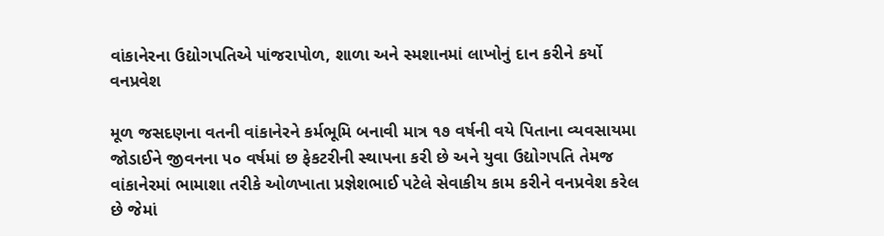વાંકાનેરના ઉદ્યોગપતિએ પાંજરાપોળ, શાળા અને સ્મશાનમાં લાખોનું દાન કરીને કર્યો વનપ્રવેશ

મૂળ જસદણના વતની વાંકાનેરને કર્મભૂમિ બનાવી માત્ર ૧૭ વર્ષની વયે પિતાના વ્યવસાયમા જોડાઈને જીવનના ૫૦ વર્ષમાં છ ફેકટરીની સ્થાપના કરી છે અને યુવા ઉદ્યોગપતિ તેમજ વાંકાનેરમાં ભામાશા તરીકે ઓળખાતા પ્રજ્ઞેશભાઈ પટેલે સેવાકીય કામ કરીને વનપ્રવેશ કરેલ છે જેમાં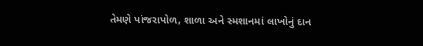તેમણે પાંજરાપોળ, શાળા અને સ્મશાનમાં લાખોનું દાન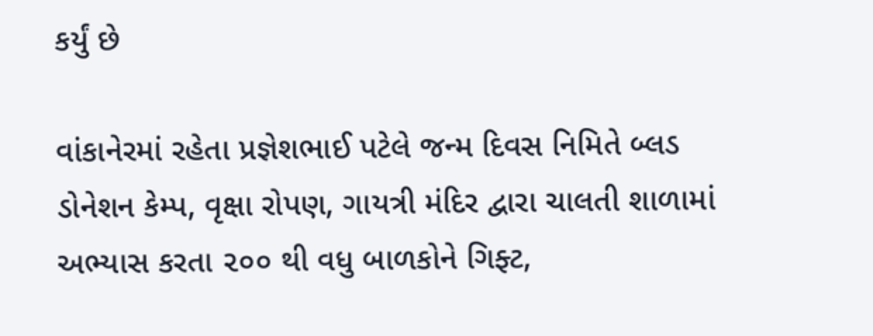કર્યું છે

વાંકાનેરમાં રહેતા પ્રજ્ઞેશભાઈ પટેલે જન્મ દિવસ નિમિતે બ્લડ ડોનેશન કેમ્પ, વૃક્ષા રોપણ, ગાયત્રી મંદિર દ્વારા ચાલતી શાળામાં અભ્યાસ કરતા ૨૦૦ થી વધુ બાળકોને ગિફ્ટ,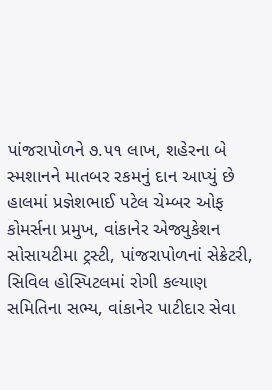પાંજરાપોળને ૭.૫૧ લાખ, શહેરના બે સ્મશાનને માતબર રકમનું દાન આપ્યું છે હાલમાં પ્રજ્ઞેશભાઈ પટેલ ચેમ્બર ઓફ કોમર્સના પ્રમુખ, વાંકાનેર એજ્યુકેશન સોસાયટીમા ટ્રસ્ટી, પાંજરાપોળનાં સેક્રેટરી, સિવિલ હોસ્પિટલમાં રોગી કલ્યાણ સમિતિના સભ્ય, વાંકાનેર પાટીદાર સેવા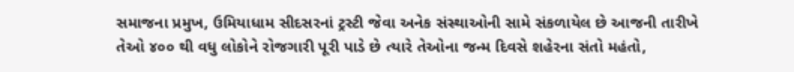સમાજના પ્રમુખ, ઉમિયાધામ સીદસરનાં ટ્રસ્ટી જેવા અનેક સંસ્થાઓની સામે સંકળાયેલ છે આજની તારીખે તેઓ ૪૦૦ થી વધુ લોકોને રોજગારી પૂરી પાડે છે ત્યારે તેઓના જન્મ દિવસે શહેરના સંતો મહંતો,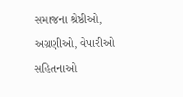સમાજના શ્રેષ્ઠીઓ, અગ્રણીઓ, વેપારીઓ સહિતનાઓ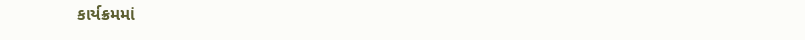કાર્યક્રમમાં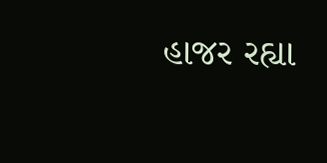હાજર રહ્યા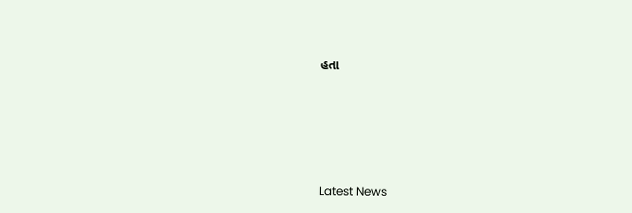હતા






Latest News